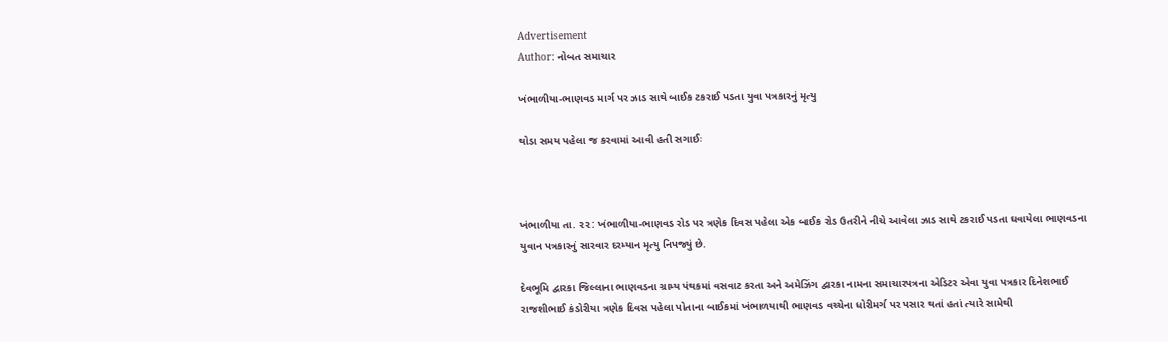Advertisement
Author: નોબત સમાચાર

ખંભાળીયા-ભાણવડ માર્ગ પર ઝાડ સાથે બાઈક ટકરાઈ પડતા યુવા પત્રકારનું મૃત્યુ

થોડા સમય પહેલા જ કરવામાં આવી હતી સગાઈઃ



ખંભાળીયા તા. ૨૨: ખંભાળીયા-ભાણવડ રોડ પર ત્રણેક દિવસ પહેલા એક બાઈક રોડ ઉતરીને નીચે આવેલા ઝાડ સાથે ટકરાઈ પડતા ઘવાયેલા ભાણવડના યુવાન પત્રકારનું સારવાર દરમ્યાન મૃત્યુ નિપજ્યું છે.

દેવભૂમિ દ્વારકા જિલ્લાના ભાણવડના ગ્રામ્ય પંથકમાં વસવાટ કરતા અને અમેઝિંગ દ્વારકા નામના સમાચારપત્રના એડિટર એવા યુવા પત્રકાર દિનેશભાઈ રાજશીભાઈ કંડોરીયા ત્રણેક દિવસ પહેલા પોતાના બાઈકમાં ખંભાળયાથી ભાણવડ વચ્ચેના ધોરીમર્ગ પર પસાર થતાં હતાં ત્યારે સામેથી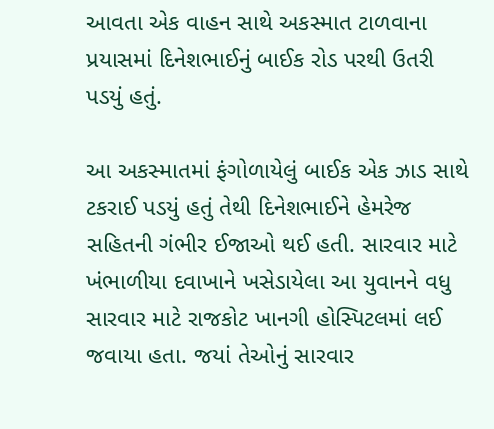આવતા એક વાહન સાથે અકસ્માત ટાળવાના પ્રયાસમાં દિનેશભાઈનું બાઈક રોડ પરથી ઉતરી પડયું હતું.

આ અકસ્માતમાં ફંગોળાયેલું બાઈક એક ઝાડ સાથે ટકરાઈ પડયું હતું તેથી દિનેશભાઈને હેમરેજ સહિતની ગંભીર ઈજાઓ થઈ હતી. સારવાર માટે ખંભાળીયા દવાખાને ખસેડાયેલા આ યુવાનને વધુ સારવાર માટે રાજકોટ ખાનગી હોસ્પિટલમાં લઈ જવાયા હતા. જયાં તેઓનું સારવાર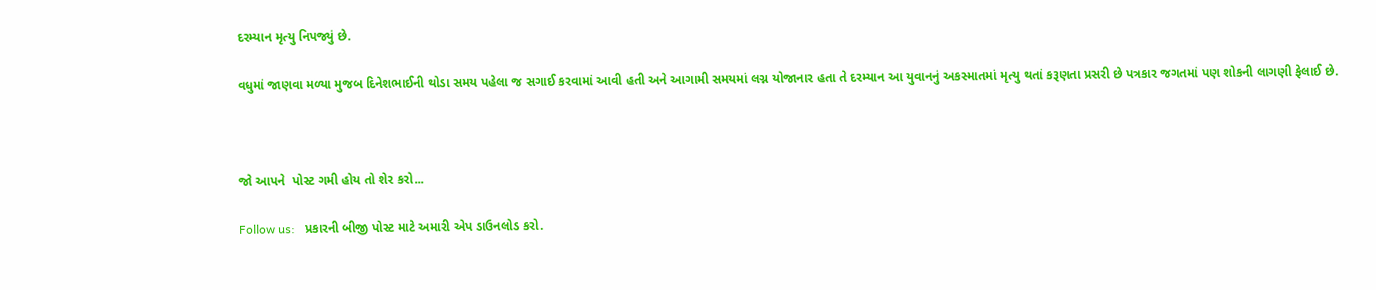દરમ્યાન મૃત્યુ નિપજ્યું છે.

વધુમાં જાણવા મળ્યા મુજબ દિનેશભાઈની થોડા સમય પહેલા જ સગાઈ કરવામાં આવી હતી અને આગામી સમયમાં લગ્ન યોજાનાર હતા તે દરમ્યાન આ યુવાનનું અકસ્માતમાં મૃત્યુ થતાં કરૂણતા પ્રસરી છે પત્રકાર જગતમાં પણ શોકની લાગણી ફેલાઈ છે.



જો આપને  પોસ્ટ ગમી હોય તો શેર કરો...

Follow us:   પ્રકારની બીજી પોસ્ટ માટે અમારી એપ ડાઉનલોડ કરો.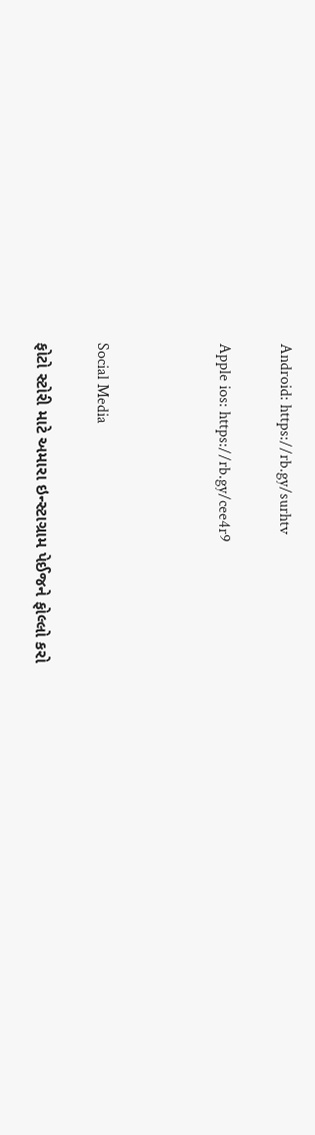Android: https://rb.gy/surhtv

Apple ios: https://rb.gy/cee4r9



Social Media

ફોટો સ્ટોરી માટે અમારા ઇન્સ્ટાગ્રામ પેઈજને ફોલ્લો કરો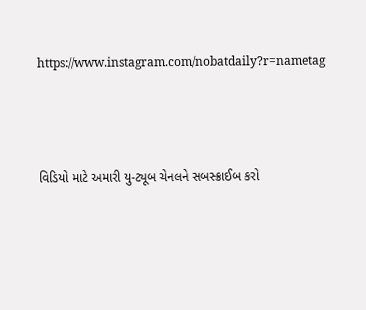https://www.instagram.com/nobatdaily?r=nametag



વિડિયો માટે અમારી યુ-ટ્યૂબ ચેનલને સબસ્ક્રાઈબ કરો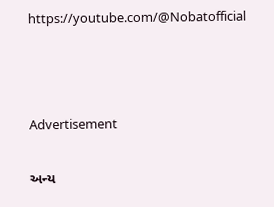https://youtube.com/@Nobatofficial



Advertisement

અન્ય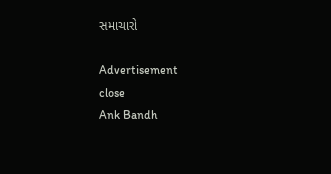સમાચારો

Advertisement
close
Ank Bandh